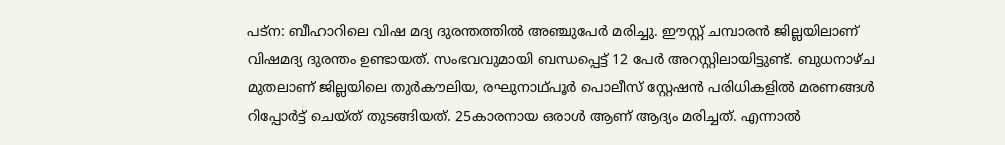പട്‌ന: ബീഹാറിലെ വിഷ മദ്യ ദുരന്തത്തില്‍ അഞ്ചുപേര്‍ മരിച്ചു. ഈസ്റ്റ് ചമ്പാരന്‍ ജില്ലയിലാണ് വിഷമദ്യ ദുരന്തം ഉണ്ടായത്. സംഭവവുമായി ബന്ധപ്പെട്ട് 12 പേര്‍ അറസ്റ്റിലായിട്ടുണ്ട്. ബുധനാഴ്ച മുതലാണ് ജില്ലയിലെ തുര്‍കൗലിയ, രഘുനാഥ്പൂര്‍ പൊലീസ് സ്റ്റേഷന്‍ പരിധികളില്‍ മരണങ്ങള്‍ റിപ്പോര്‍ട്ട് ചെയ്ത് തുടങ്ങിയത്. 25കാരനായ ഒരാള്‍ ആണ് ആദ്യം മരിച്ചത്. എന്നാല്‍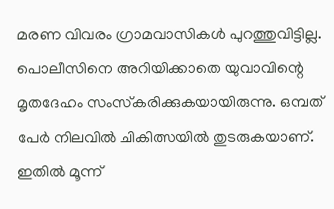മരണ വിവരം ഗ്രാമവാസികള്‍ പുറത്തുവിട്ടില്ല. പൊലീസിനെ അറിയിക്കാതെ യുവാവിന്റെ മൃതദേഹം സംസ്‌കരിക്കുകയായിരുന്നു. ഒമ്പത് പേര്‍ നിലവില്‍ ചികിത്സയില്‍ തുടരുകയാണ്. ഇതില്‍ മൂന്ന്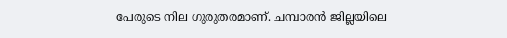പേരുടെ നില ഗുരുതരമാണ്. ചമ്പാരന്‍ ജില്ലയിലെ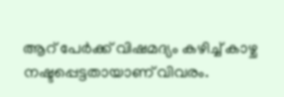ആറ് പേര്‍ക്ക് വിഷമദ്യം കഴിച്ച് കാഴ്ച നഷ്ടപ്പെട്ടതായാണ് വിവരം.